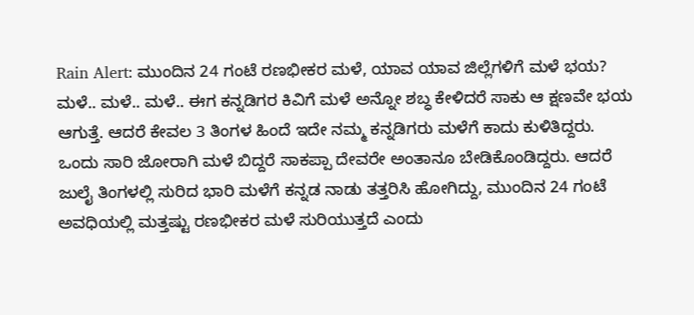Rain Alert: ಮುಂದಿನ 24 ಗಂಟೆ ರಣಭೀಕರ ಮಳೆ, ಯಾವ ಯಾವ ಜಿಲ್ಲೆಗಳಿಗೆ ಮಳೆ ಭಯ?
ಮಳೆ.. ಮಳೆ.. ಮಳೆ.. ಈಗ ಕನ್ನಡಿಗರ ಕಿವಿಗೆ ಮಳೆ ಅನ್ನೋ ಶಬ್ಧ ಕೇಳಿದರೆ ಸಾಕು ಆ ಕ್ಷಣವೇ ಭಯ ಆಗುತ್ತೆ. ಆದರೆ ಕೇವಲ 3 ತಿಂಗಳ ಹಿಂದೆ ಇದೇ ನಮ್ಮ ಕನ್ನಡಿಗರು ಮಳೆಗೆ ಕಾದು ಕುಳಿತಿದ್ದರು. ಒಂದು ಸಾರಿ ಜೋರಾಗಿ ಮಳೆ ಬಿದ್ದರೆ ಸಾಕಪ್ಪಾ ದೇವರೇ ಅಂತಾನೂ ಬೇಡಿಕೊಂಡಿದ್ದರು. ಆದರೆ ಜುಲೈ ತಿಂಗಳಲ್ಲಿ ಸುರಿದ ಭಾರಿ ಮಳೆಗೆ ಕನ್ನಡ ನಾಡು ತತ್ತರಿಸಿ ಹೋಗಿದ್ದು, ಮುಂದಿನ 24 ಗಂಟೆ ಅವಧಿಯಲ್ಲಿ ಮತ್ತಷ್ಟು ರಣಭೀಕರ ಮಳೆ ಸುರಿಯುತ್ತದೆ ಎಂದು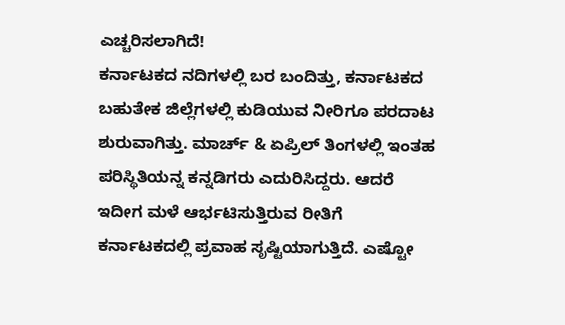ಎಚ್ಚರಿಸಲಾಗಿದೆ!
ಕರ್ನಾಟಕದ ನದಿಗಳಲ್ಲಿ ಬರ ಬಂದಿತ್ತು, ಕರ್ನಾಟಕದ ಬಹುತೇಕ ಜಿಲ್ಲೆಗಳಲ್ಲಿ ಕುಡಿಯುವ ನೀರಿಗೂ ಪರದಾಟ ಶುರುವಾಗಿತ್ತು. ಮಾರ್ಚ್ & ಏಪ್ರಿಲ್ ತಿಂಗಳಲ್ಲಿ ಇಂತಹ ಪರಿಸ್ಥಿತಿಯನ್ನ ಕನ್ನಡಿಗರು ಎದುರಿಸಿದ್ದರು. ಆದರೆ ಇದೀಗ ಮಳೆ ಆರ್ಭಟಿಸುತ್ತಿರುವ ರೀತಿಗೆ ಕರ್ನಾಟಕದಲ್ಲಿ ಪ್ರವಾಹ ಸೃಷ್ಟಿಯಾಗುತ್ತಿದೆ. ಎಷ್ಟೋ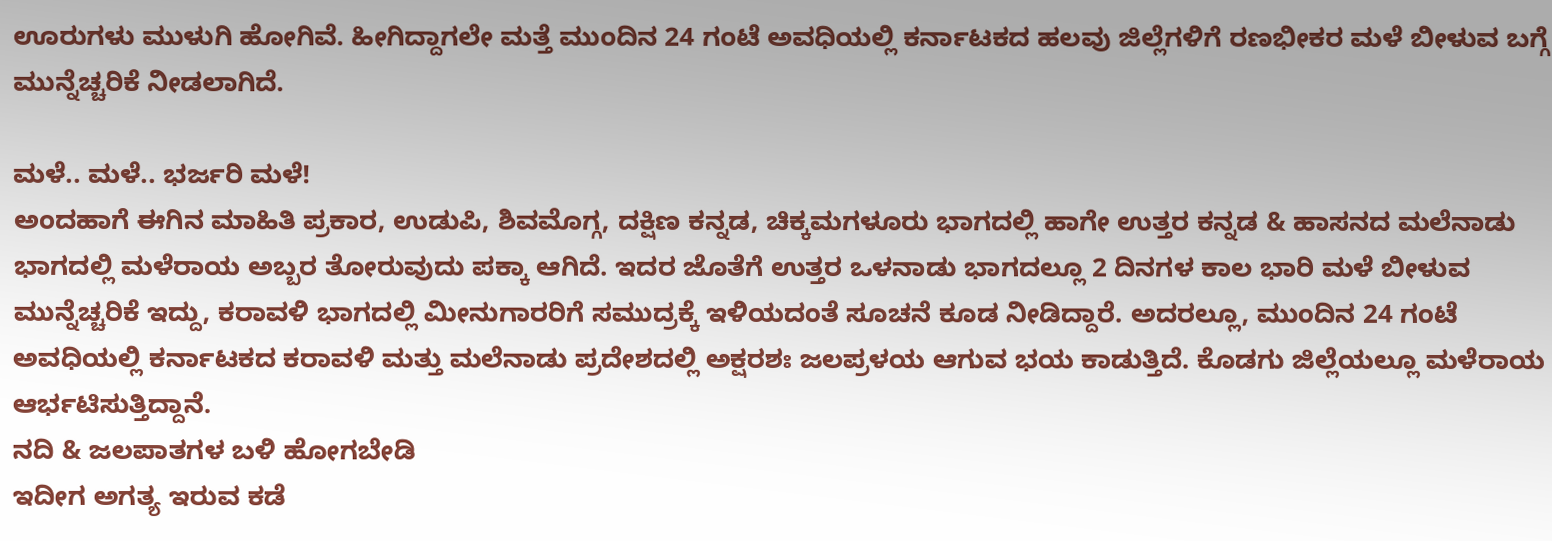ಊರುಗಳು ಮುಳುಗಿ ಹೋಗಿವೆ. ಹೀಗಿದ್ದಾಗಲೇ ಮತ್ತೆ ಮುಂದಿನ 24 ಗಂಟೆ ಅವಧಿಯಲ್ಲಿ ಕರ್ನಾಟಕದ ಹಲವು ಜಿಲ್ಲೆಗಳಿಗೆ ರಣಭೀಕರ ಮಳೆ ಬೀಳುವ ಬಗ್ಗೆ ಮುನ್ನೆಚ್ಚರಿಕೆ ನೀಡಲಾಗಿದೆ.

ಮಳೆ.. ಮಳೆ.. ಭರ್ಜರಿ ಮಳೆ!
ಅಂದಹಾಗೆ ಈಗಿನ ಮಾಹಿತಿ ಪ್ರಕಾರ, ಉಡುಪಿ, ಶಿವಮೊಗ್ಗ, ದಕ್ಷಿಣ ಕನ್ನಡ, ಚಿಕ್ಕಮಗಳೂರು ಭಾಗದಲ್ಲಿ ಹಾಗೇ ಉತ್ತರ ಕನ್ನಡ & ಹಾಸನದ ಮಲೆನಾಡು ಭಾಗದಲ್ಲಿ ಮಳೆರಾಯ ಅಬ್ಬರ ತೋರುವುದು ಪಕ್ಕಾ ಆಗಿದೆ. ಇದರ ಜೊತೆಗೆ ಉತ್ತರ ಒಳನಾಡು ಭಾಗದಲ್ಲೂ 2 ದಿನಗಳ ಕಾಲ ಭಾರಿ ಮಳೆ ಬೀಳುವ ಮುನ್ನೆಚ್ಚರಿಕೆ ಇದ್ದು, ಕರಾವಳಿ ಭಾಗದಲ್ಲಿ ಮೀನುಗಾರರಿಗೆ ಸಮುದ್ರಕ್ಕೆ ಇಳಿಯದಂತೆ ಸೂಚನೆ ಕೂಡ ನೀಡಿದ್ದಾರೆ. ಅದರಲ್ಲೂ, ಮುಂದಿನ 24 ಗಂಟೆ ಅವಧಿಯಲ್ಲಿ ಕರ್ನಾಟಕದ ಕರಾವಳಿ ಮತ್ತು ಮಲೆನಾಡು ಪ್ರದೇಶದಲ್ಲಿ ಅಕ್ಷರಶಃ ಜಲಪ್ರಳಯ ಆಗುವ ಭಯ ಕಾಡುತ್ತಿದೆ. ಕೊಡಗು ಜಿಲ್ಲೆಯಲ್ಲೂ ಮಳೆರಾಯ ಆರ್ಭಟಿಸುತ್ತಿದ್ದಾನೆ.
ನದಿ & ಜಲಪಾತಗಳ ಬಳಿ ಹೋಗಬೇಡಿ
ಇದೀಗ ಅಗತ್ಯ ಇರುವ ಕಡೆ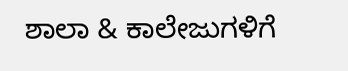ಶಾಲಾ & ಕಾಲೇಜುಗಳಿಗೆ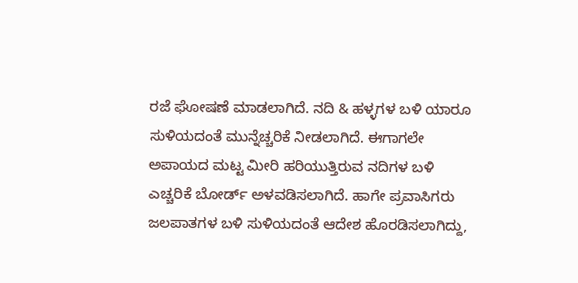ರಜೆ ಘೋಷಣೆ ಮಾಡಲಾಗಿದೆ. ನದಿ & ಹಳ್ಳಗಳ ಬಳಿ ಯಾರೂ ಸುಳಿಯದಂತೆ ಮುನ್ನೆಚ್ಚರಿಕೆ ನೀಡಲಾಗಿದೆ. ಈಗಾಗಲೇ ಅಪಾಯದ ಮಟ್ಟ ಮೀರಿ ಹರಿಯುತ್ತಿರುವ ನದಿಗಳ ಬಳಿ ಎಚ್ಚರಿಕೆ ಬೋರ್ಡ್ ಅಳವಡಿಸಲಾಗಿದೆ. ಹಾಗೇ ಪ್ರವಾಸಿಗರು ಜಲಪಾತಗಳ ಬಳಿ ಸುಳಿಯದಂತೆ ಆದೇಶ ಹೊರಡಿಸಲಾಗಿದ್ದು,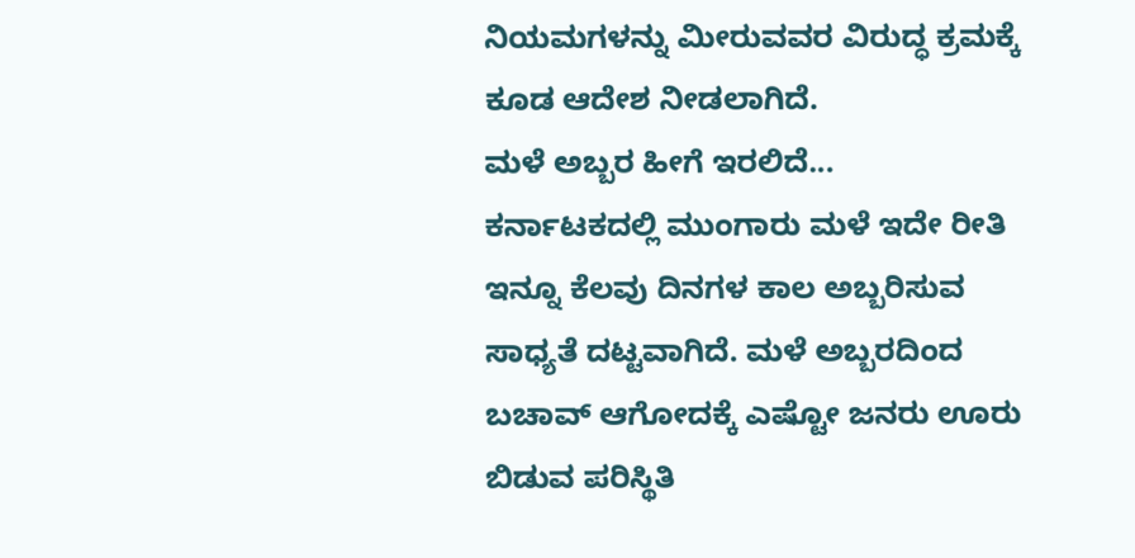ನಿಯಮಗಳನ್ನು ಮೀರುವವರ ವಿರುದ್ಧ ಕ್ರಮಕ್ಕೆ ಕೂಡ ಆದೇಶ ನೀಡಲಾಗಿದೆ.
ಮಳೆ ಅಬ್ಬರ ಹೀಗೆ ಇರಲಿದೆ...
ಕರ್ನಾಟಕದಲ್ಲಿ ಮುಂಗಾರು ಮಳೆ ಇದೇ ರೀತಿ ಇನ್ನೂ ಕೆಲವು ದಿನಗಳ ಕಾಲ ಅಬ್ಬರಿಸುವ ಸಾಧ್ಯತೆ ದಟ್ಟವಾಗಿದೆ. ಮಳೆ ಅಬ್ಬರದಿಂದ ಬಚಾವ್ ಆಗೋದಕ್ಕೆ ಎಷ್ಟೋ ಜನರು ಊರು ಬಿಡುವ ಪರಿಸ್ಥಿತಿ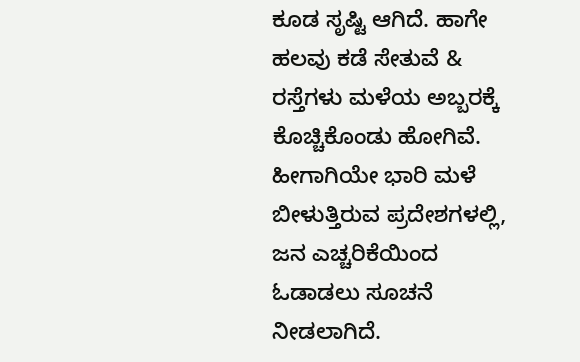ಕೂಡ ಸೃಷ್ಟಿ ಆಗಿದೆ. ಹಾಗೇ ಹಲವು ಕಡೆ ಸೇತುವೆ & ರಸ್ತೆಗಳು ಮಳೆಯ ಅಬ್ಬರಕ್ಕೆ ಕೊಚ್ಚಿಕೊಂಡು ಹೋಗಿವೆ. ಹೀಗಾಗಿಯೇ ಭಾರಿ ಮಳೆ ಬೀಳುತ್ತಿರುವ ಪ್ರದೇಶಗಳಲ್ಲಿ, ಜನ ಎಚ್ಚರಿಕೆಯಿಂದ ಓಡಾಡಲು ಸೂಚನೆ ನೀಡಲಾಗಿದೆ.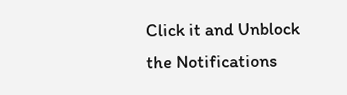Click it and Unblock the Notifications